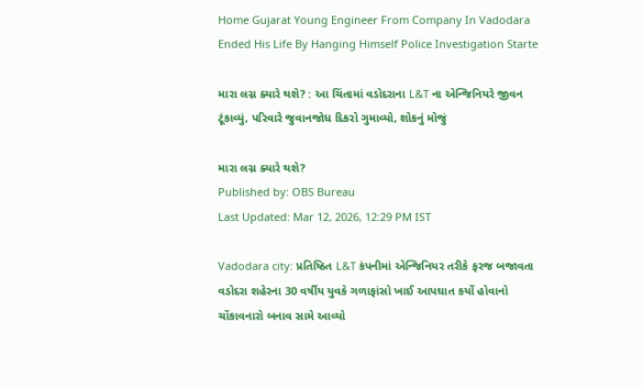Home Gujarat Young Engineer From Company In Vadodara Ended His Life By Hanging Himself Police Investigation Starte

મારા લગ્ન ક્યારે થશે? : આ ચિંતામાં વડોદરાના L&T ના એન્જિનિયરે જીવન ટૂંકાવ્યું, પરિવારે જુવાનજોધ દિકરો ગુમાવ્યો, શોકનું મોજું

મારા લગ્ન ક્યારે થશે?
Published by: OBS Bureau
Last Updated: Mar 12, 2026, 12:29 PM IST

Vadodara city: પ્રતિષ્ઠિત L&T કંપનીમાં એન્જિનિયર તરીકે ફરજ બજાવતા વડોદરા શહેરના 30 વર્ષીય યુવકે ગળાફાંસો ખાઈ આપઘાત કર્યો હોવાનો ચોંકાવનારો બનાવ સામે આવ્યો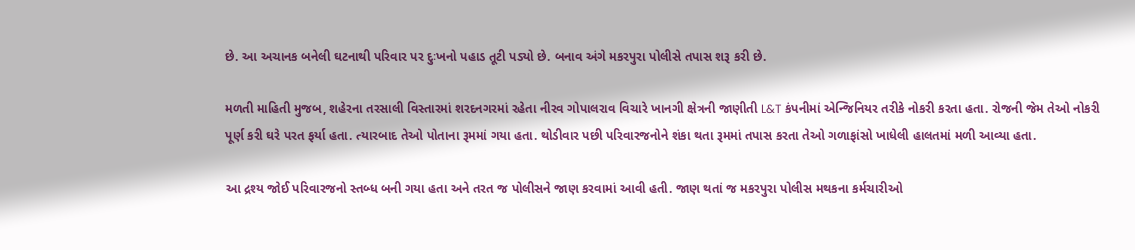છે. આ અચાનક બનેલી ઘટનાથી પરિવાર પર દુઃખનો પહાડ તૂટી પડ્યો છે. બનાવ અંગે મકરપુરા પોલીસે તપાસ શરૂ કરી છે.

મળતી માહિતી મુજબ, શહેરના તરસાલી વિસ્તારમાં શરદનગરમાં રહેતા નીરવ ગોપાલરાવ વિચારે ખાનગી ક્ષેત્રની જાણીતી L&T કંપનીમાં એન્જિનિયર તરીકે નોકરી કરતા હતા. રોજની જેમ તેઓ નોકરી પૂર્ણ કરી ઘરે પરત ફર્યા હતા. ત્યારબાદ તેઓ પોતાના રૂમમાં ગયા હતા. થોડીવાર પછી પરિવારજનોને શંકા થતા રૂમમાં તપાસ કરતા તેઓ ગળાફાંસો ખાધેલી હાલતમાં મળી આવ્યા હતા.

આ દ્રશ્ય જોઈ પરિવારજનો સ્તબ્ધ બની ગયા હતા અને તરત જ પોલીસને જાણ કરવામાં આવી હતી. જાણ થતાં જ મકરપુરા પોલીસ મથકના કર્મચારીઓ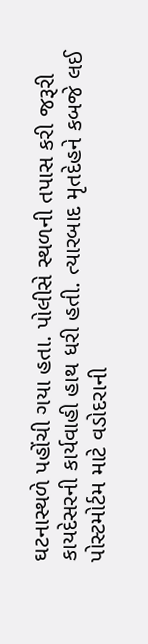ઘટનાસ્થળે પહોંચી ગયા હતા. પોલીસે સ્થળની તપાસ કરી જરૂરી કાયદેસરની કાર્યવાહી હાથ ધરી હતી. ત્યારબાદ મૃતદેહને કબજે લઈ પોસ્ટમોર્ટમ માટે વડોદરાની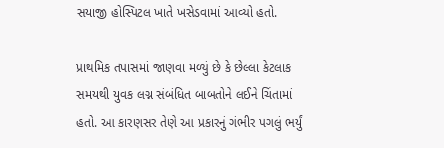સયાજી હોસ્પિટલ ખાતે ખસેડવામાં આવ્યો હતો.

પ્રાથમિક તપાસમાં જાણવા મળ્યું છે કે છેલ્લા કેટલાક સમયથી યુવક લગ્ન સંબંધિત બાબતોને લઈને ચિંતામાં હતો. આ કારણસર તેણે આ પ્રકારનું ગંભીર પગલું ભર્યું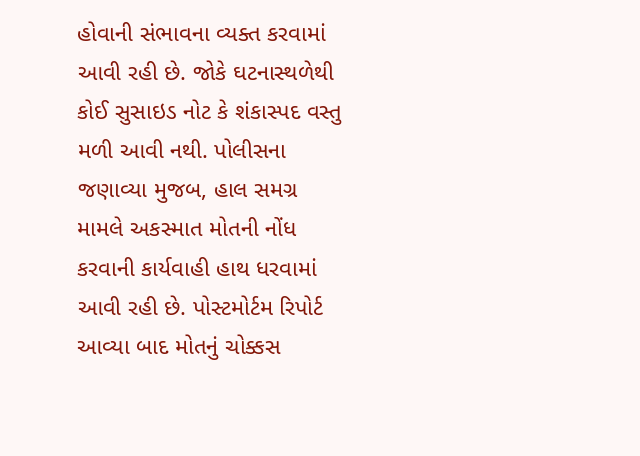હોવાની સંભાવના વ્યક્ત કરવામાં આવી રહી છે. જોકે ઘટનાસ્થળેથી કોઈ સુસાઇડ નોટ કે શંકાસ્પદ વસ્તુ મળી આવી નથી. પોલીસના જણાવ્યા મુજબ, હાલ સમગ્ર મામલે અકસ્માત મોતની નોંધ કરવાની કાર્યવાહી હાથ ધરવામાં આવી રહી છે. પોસ્ટમોર્ટમ રિપોર્ટ આવ્યા બાદ મોતનું ચોક્કસ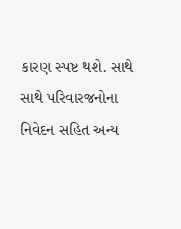કારણ સ્પષ્ટ થશે. સાથે સાથે પરિવારજનોના નિવેદન સહિત અન્ય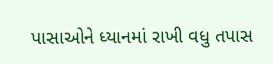પાસાઓને ધ્યાનમાં રાખી વધુ તપાસ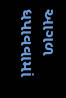આગળ ધપાવવામાં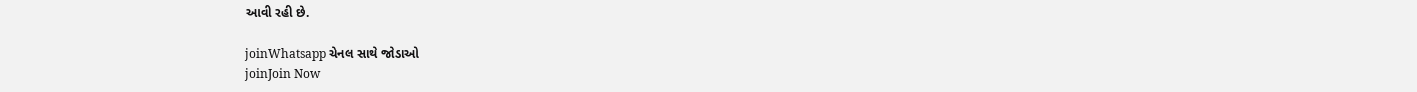આવી રહી છે.

joinWhatsapp ચેનલ સાથે જોડાઓ
joinJoin Now